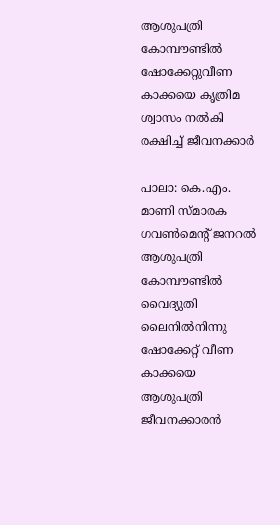ആശുപത്രി കോമ്പൗണ്ടില്‍ ഷോക്കേറ്റുവീണ കാക്കയെ കൃത്രിമ ശ്വാസം നൽകി രക്ഷിച്ച് ജീവനക്കാർ

പാലാ: കെ.എം. മാണി സ്മാരക ഗവണ്‍മെന്‍റ് ജനറല്‍ ആശുപത്രി കോമ്പൗണ്ടില്‍ വൈദ്യുതി ലൈനില്‍നിന്നു ഷോക്കേറ്റ് വീണ കാക്കയെ ആശുപത്രി ജീവനക്കാരന്‍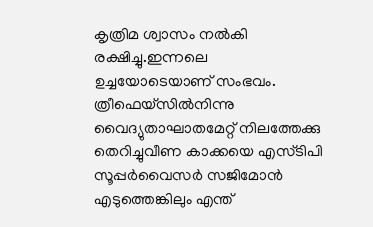കൃത്രിമ ശ്വാസം നൽകി രക്ഷിച്ചു.ഇന്നലെ ഉച്ചയോടെയാണ് സംഭവം. ത്രീഫെയ്സില്‍നിന്നു വൈദ്യുതാഘാതമേറ്റ് നിലത്തേക്കു തെറിച്ചുവീണ കാക്കയെ എസ്ടിപി സൂപ്പര്‍വൈസര്‍ സജിമോന്‍ എടുത്തെങ്കിലും എന്ത്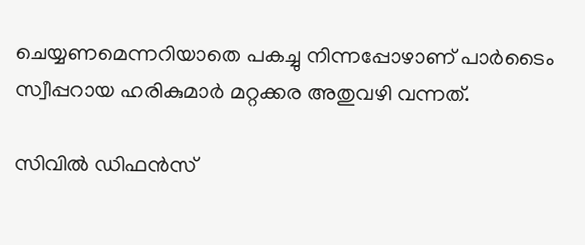ചെയ്യണമെന്നറിയാതെ പകച്ചു നിന്നപ്പോഴാണ് പാര്‍ടൈം സ്വീപ്പറായ ഹരികുമാര്‍ മറ്റക്കര അതുവഴി വന്നത്.

സിവില്‍ ഡിഫന്‍സ്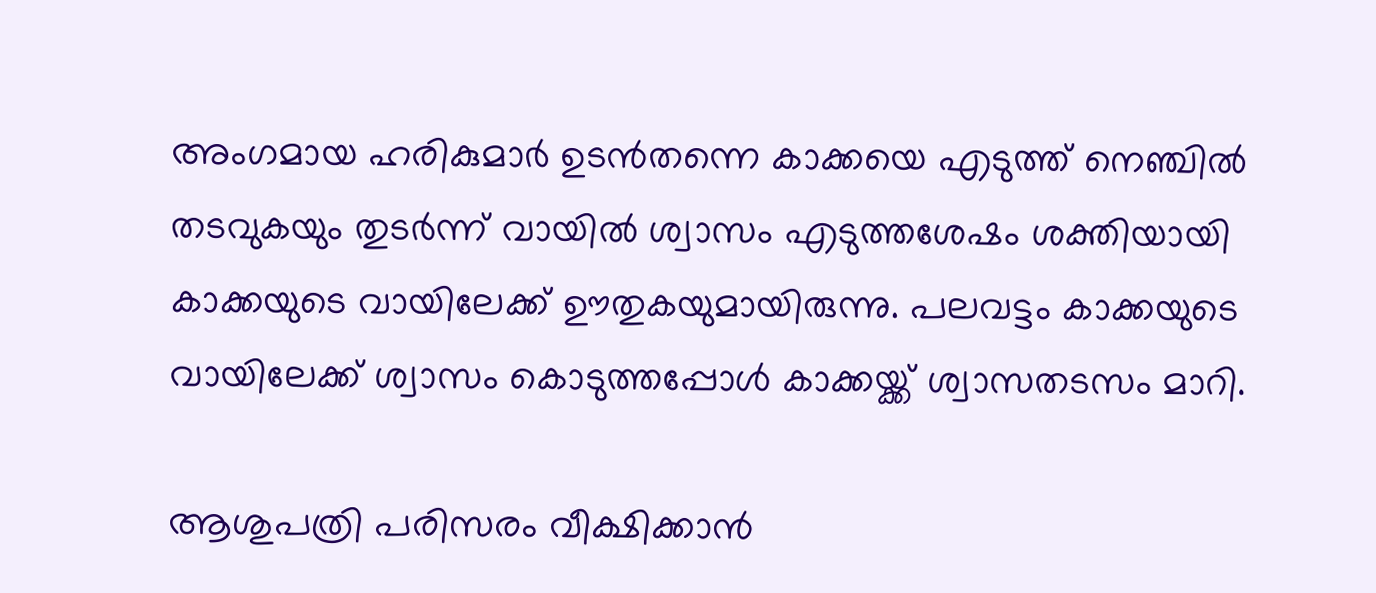അംഗമായ ഹരികുമാര്‍ ഉടന്‍തന്നെ കാക്കയെ എടുത്ത് നെഞ്ചില്‍ തടവുകയും തുടര്‍ന്ന് വായില്‍ ശ്വാസം എടുത്തശേഷം ശക്തിയായി കാക്കയുടെ വായിലേക്ക് ഊതുകയുമായിരുന്നു. പലവട്ടം കാക്കയുടെ വായിലേക്ക് ശ്വാസം കൊടുത്തപ്പോള്‍ കാക്കയ്ക്ക് ശ്വാസതടസം മാറി.

ആശുപത്രി പരിസരം വീക്ഷിക്കാന്‍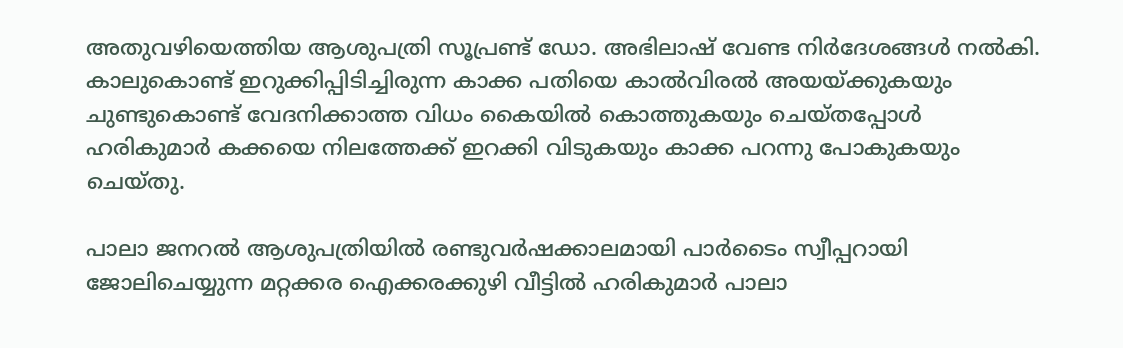അതുവഴിയെത്തിയ ആശുപത്രി സൂപ്രണ്ട് ഡോ. അഭിലാഷ് വേണ്ട നിര്‍ദേശങ്ങള്‍ നൽകി. കാലുകൊണ്ട് ഇറുക്കിപ്പിടിച്ചിരുന്ന കാക്ക പതിയെ കാല്‍വിരല്‍ അയയ്ക്കുകയും ചുണ്ടുകൊണ്ട് വേദനിക്കാത്ത വിധം കൈയില്‍ കൊത്തുകയും ചെയ്തപ്പോള്‍ ഹരികുമാര്‍ കക്കയെ നിലത്തേക്ക് ഇറക്കി വിടുകയും കാക്ക പറന്നു പോകുകയും ചെയ്തു.

പാലാ ജനറല്‍ ആശുപത്രിയില്‍ രണ്ടുവര്‍ഷക്കാലമായി പാര്‍ടൈം സ്വീപ്പറായി ജോലിചെയ്യുന്ന മറ്റക്കര ഐക്കരക്കുഴി വീട്ടില്‍ ഹരികുമാര്‍ പാലാ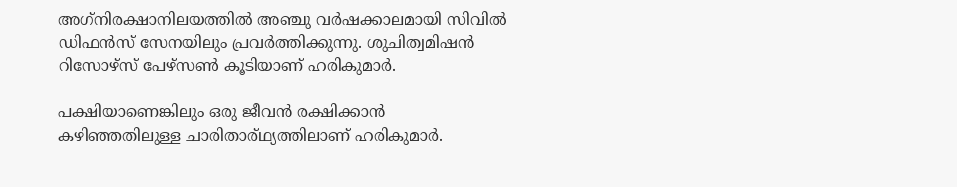അഗ്‌നിരക്ഷാനിലയത്തില്‍ അഞ്ചു വര്‍ഷക്കാലമായി സിവില്‍ ഡിഫന്‍സ് സേനയിലും പ്രവര്‍ത്തിക്കുന്നു. ശുചിത്വമിഷന്‍ റിസോഴ്സ് പേഴ്സണ്‍ കൂടിയാണ് ഹരികുമാര്‍.

പക്ഷിയാണെങ്കിലും ഒരു ജീവന്‍ രക്ഷിക്കാന്‍ കഴിഞ്ഞതിലുള്ള ചാരിതാര്‌ഥ്യത്തിലാണ് ഹരികുമാര്‍.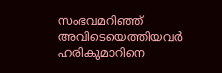സംഭവമറിഞ്ഞ് അവിടെയെത്തിയവര്‍ ഹരികുമാറിനെ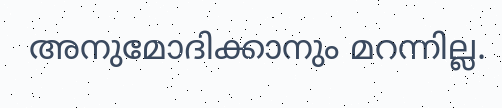അനുമോദിക്കാനും മറന്നില്ല.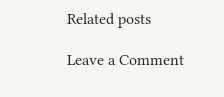Related posts

Leave a Comment